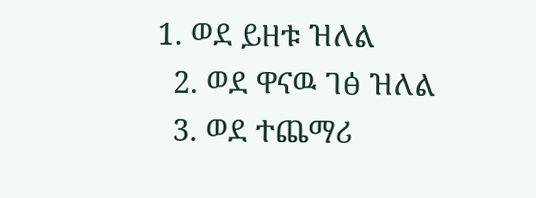1. ወደ ይዘቱ ዝለል
  2. ወደ ዋናዉ ገፅ ዝለል
  3. ወደ ተጨማሪ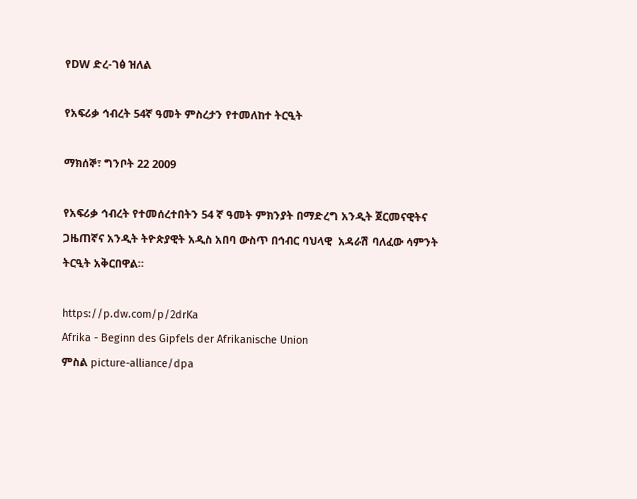የDW ድረ-ገፅ ዝለል

የአፍሪቃ ኅብረት 54ኛ ዓመት ምስረታን የተመለከተ ትርዒት

ማክሰኞ፣ ግንቦት 22 2009

የአፍሪቃ ኅብረት የተመሰረተበትን 54 ኛ ዓመት ምክንያት በማድረግ አንዲት ጀርመናዊትና ጋዜጠኛና አንዲት ትዮጵያዊት አዲስ አበባ ውስጥ በኅብር ባህላዊ  አዳራሽ ባለፈው ሳምንት ትርዒት አቅርበዋል።

https://p.dw.com/p/2drKa
Afrika - Beginn des Gipfels der Afrikanische Union
ምስል picture-alliance/dpa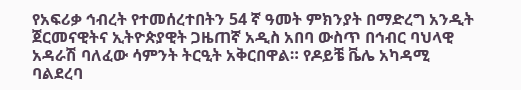የአፍሪቃ ኅብረት የተመሰረተበትን 54 ኛ ዓመት ምክንያት በማድረግ አንዲት ጀርመናዊትና ኢትዮጵያዊት ጋዜጠኛ አዲስ አበባ ውስጥ በኅብር ባህላዊ  አዳራሽ ባለፈው ሳምንት ትርዒት አቅርበዋል። የዶይቼ ቬሌ አካዳሚ ባልደረባ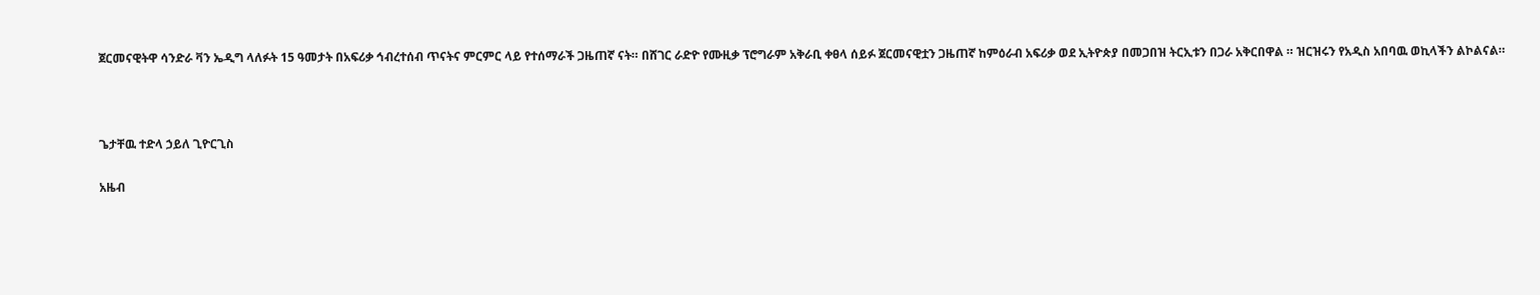ጀርመናዊትዋ ሳንድራ ቫን ኤዲግ ላለፉት 15 ዓመታት በአፍሪቃ ኅብረተሰብ ጥናትና ምርምር ላይ የተሰማራች ጋዜጠኛ ናት። በሸገር ራድዮ የሙዚቃ ፕሮግራም አቅራቢ ቀፀላ ሰይፉ ጀርመናዊቷን ጋዜጠኛ ከምዕራብ አፍሪቃ ወደ ኢትዮጵያ በመጋበዝ ትርኢቱን በጋራ አቅርበዋል ። ዝርዝሩን የአዲስ አበባዉ ወኪላችን ልኮልናል።



ጌታቸዉ ተድላ ኃይለ ጊዮርጊስ

አዜብ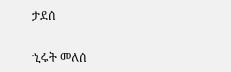ታደሰ

ኂሩት መለሰ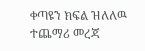ቀጣዩን ክፍል ዝለለዉ ተጨማሪ መረጃ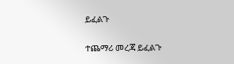ይፈልጉ

ተጨማሪ መረጃ ይፈልጉ